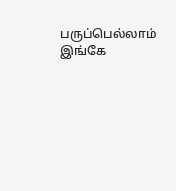பருப்பெல்லாம் இங்கே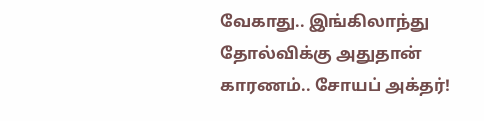வேகாது.. இங்கிலாந்து தோல்விக்கு அதுதான் காரணம்.. சோயப் அக்தர்!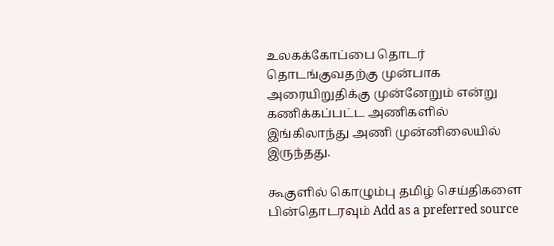உலகக்கோப்பை தொடர் தொடங்குவதற்கு முன்பாக அரையிறுதிக்கு முன்னேறும் என்று கணிக்கப்பட்ட அணிகளில் இங்கிலாந்து அணி முன்னிலையில் இருந்தது.

கூகுளில் கொழும்பு தமிழ் செய்திகளை பின்தொடரவும் Add as a preferred source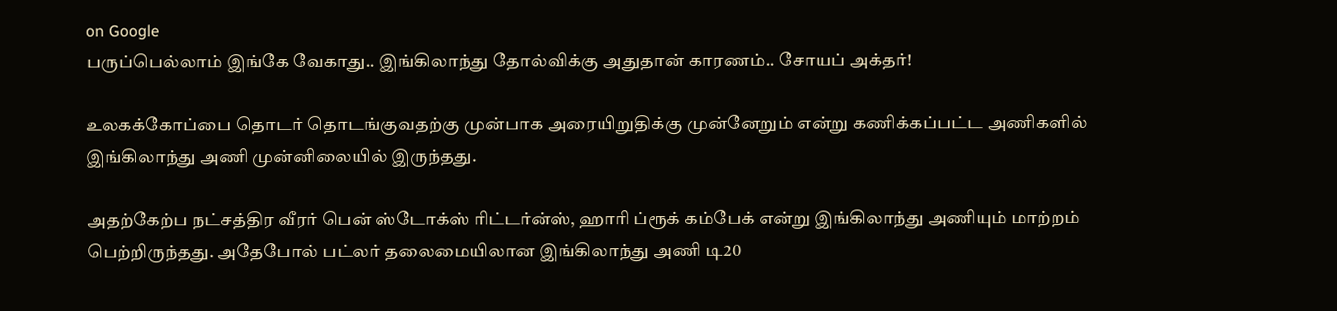on Google
பருப்பெல்லாம் இங்கே வேகாது.. இங்கிலாந்து தோல்விக்கு அதுதான் காரணம்.. சோயப் அக்தர்!

உலகக்கோப்பை தொடர் தொடங்குவதற்கு முன்பாக அரையிறுதிக்கு முன்னேறும் என்று கணிக்கப்பட்ட அணிகளில் இங்கிலாந்து அணி முன்னிலையில் இருந்தது.

அதற்கேற்ப நட்சத்திர வீரர் பென் ஸ்டோக்ஸ் ரிட்டர்ன்ஸ், ஹாரி ப்ரூக் கம்பேக் என்று இங்கிலாந்து அணியும் மாற்றம் பெற்றிருந்தது. அதேபோல் பட்லர் தலைமையிலான இங்கிலாந்து அணி டி20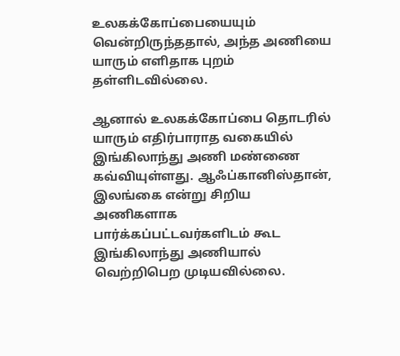உலகக்கோப்பையையும் வென்றிருந்ததால், அந்த அணியை யாரும் எளிதாக புறம் தள்ளிடவில்லை.

ஆனால் உலகக்கோப்பை தொடரில் யாரும் எதிர்பாராத வகையில் இங்கிலாந்து அணி மண்ணை கவ்வியுள்ளது. ஆஃப்கானிஸ்தான், இலங்கை என்று சிறிய அணிகளாக பார்க்கப்பட்டவர்களிடம் கூட இங்கிலாந்து அணியால் வெற்றிபெற முடியவில்லை.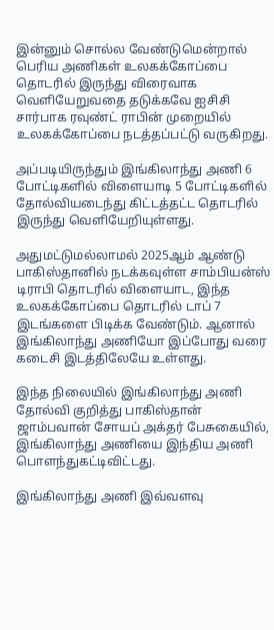இன்னும் சொல்ல வேண்டுமென்றால் பெரிய அணிகள் உலகக்கோப்பை தொடரில் இருந்து விரைவாக வெளியேறுவதை தடுக்கவே ஐசிசி சார்பாக ரவுண்ட் ராபின் முறையில் உலகக்கோப்பை நடத்தப்பட்டு வருகிறது.

அப்படியிருந்தும் இங்கிலாந்து அணி 6 போட்டிகளில் விளையாடி 5 போட்டிகளில் தோல்வியடைந்து கிட்டத்தட்ட தொடரில் இருந்து வெளியேறியுள்ளது.

அதுமட்டுமல்லாமல் 2025ஆம் ஆண்டு பாகிஸ்தானில் நடக்கவுள்ள சாம்பியன்ஸ் டிராபி தொடரில் விளையாட, இந்த உலகக்கோப்பை தொடரில் டாப் 7 இடங்களை பிடிக்க வேண்டும். ஆனால் இங்கிலாந்து அணியோ இப்போது வரை கடைசி இடத்திலேயே உள்ளது.

இந்த நிலையில் இங்கிலாந்து அணி தோல்வி குறித்து பாகிஸ்தான் ஜாம்பவான் சோயப் அக்தர் பேசுகையில், இங்கிலாந்து அணியை இந்திய அணி பொளந்துகட்டிவிட்டது.

இங்கிலாந்து அணி இவ்வளவு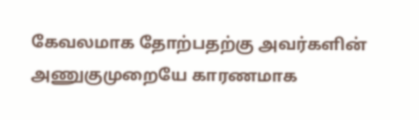கேவலமாக தோற்பதற்கு அவர்களின் அணுகுமுறையே காரணமாக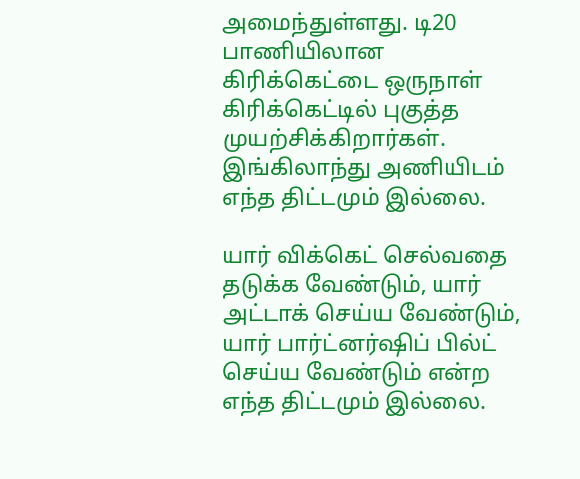அமைந்துள்ளது. டி20 பாணியிலான கிரிக்கெட்டை ஒருநாள் கிரிக்கெட்டில் புகுத்த முயற்சிக்கிறார்கள். இங்கிலாந்து அணியிடம் எந்த திட்டமும் இல்லை.

யார் விக்கெட் செல்வதை தடுக்க வேண்டும், யார் அட்டாக் செய்ய வேண்டும், யார் பார்ட்னர்ஷிப் பில்ட் செய்ய வேண்டும் என்ற எந்த திட்டமும் இல்லை.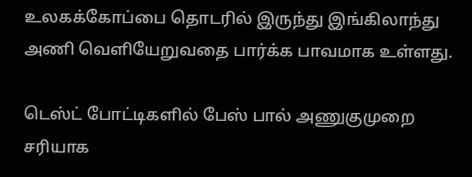உலகக்கோப்பை தொடரில் இருந்து இங்கிலாந்து அணி வெளியேறுவதை பார்க்க பாவமாக உள்ளது.

டெஸ்ட் போட்டிகளில் பேஸ் பால் அணுகுமுறை சரியாக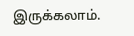இருக்கலாம்.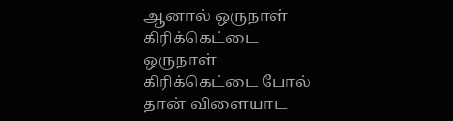ஆனால் ஒருநாள் கிரிக்கெட்டை ஒருநாள் கிரிக்கெட்டை போல் தான் விளையாட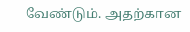வேண்டும். அதற்கான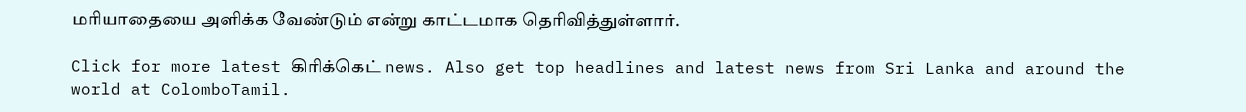மரியாதையை அளிக்க வேண்டும் என்று காட்டமாக தெரிவித்துள்ளார்.

Click for more latest கிரிக்கெட் news. Also get top headlines and latest news from Sri Lanka and around the world at ColomboTamil.